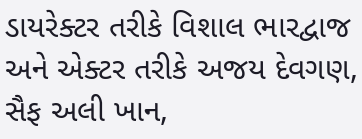ડાયરેક્ટર તરીકે વિશાલ ભારદ્વાજ અને એક્ટર તરીકે અજય દેવગણ, સૈફ અલી ખાન,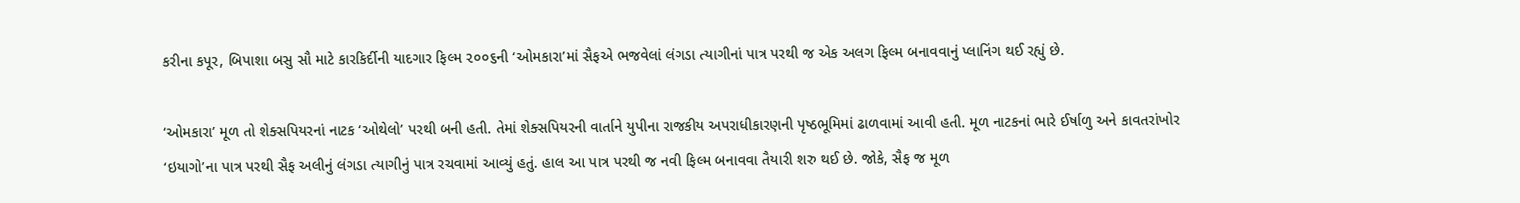કરીના કપૂર, બિપાશા બસુ સૌ માટે કારકિર્દીની યાદગાર ફિલ્મ ૨૦૦૬ની ‘ઓમકારા’માં સૈફએ ભજવેલાં લંગડા ત્યાગીનાં પાત્ર પરથી જ એક અલગ ફિલ્મ બનાવવાનું પ્લાનિંગ થઈ રહ્યું છે.

‘ઓમકારા’ મૂળ તો શેક્સપિયરનાં નાટક ‘ઓથેલો’ પરથી બની હતી. તેમાં શેક્સપિયરની વાર્તાને યુપીના રાજકીય અપરાધીકારણની પૃષ્ઠભૂમિમાં ઢાળવામાં આવી હતી. મૂળ નાટકનાં ભારે ઈર્ષાળુ અને કાવતરાંખોર ‘ઇયાગો’ના પાત્ર પરથી સૈફ અલીનું લંગડા ત્યાગીનું પાત્ર રચવામાં આવ્યું હતું. હાલ આ પાત્ર પરથી જ નવી ફિલ્મ બનાવવા તૈયારી શરુ થઈ છે. જોકે, સૈફ જ મૂળ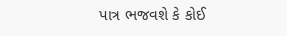પાત્ર ભજવશે કે કોઈ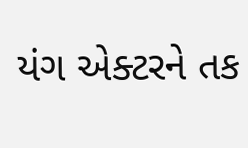યંગ એક્ટરને તક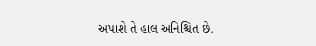અપાશે તે હાલ અનિશ્ચિત છે.